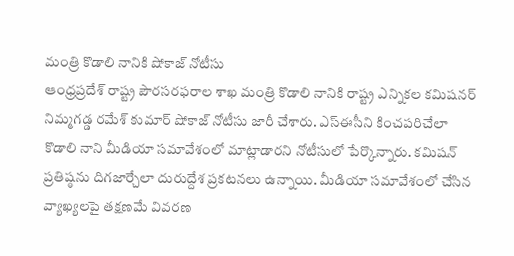మంత్రి కొడాలి నానికి షోకాజ్ నోటీసు
ఆంధ్రప్రదేశ్ రాష్ట్ర పౌరసరఫరాల శాఖ మంత్రి కొడాలి నానికి రాష్ట్ర ఎన్నికల కమిషనర్ నిమ్మగడ్డ రమేశ్ కుమార్ షోకాజ్ నోటీసు జారీ చేశారు. ఎస్ఈసీని కించపరిచేలా కొడాలి నాని మీడియా సమావేశంలో మాట్లాడారని నోటీసులో పేర్కొన్నారు. కమిషన్ ప్రతిష్ఠను దిగజార్చేలా దురుద్దేశ ప్రకటనలు ఉన్నాయి. మీడియా సమావేశంలో చేసిన వ్యాఖ్యలపై తక్షణమే వివరణ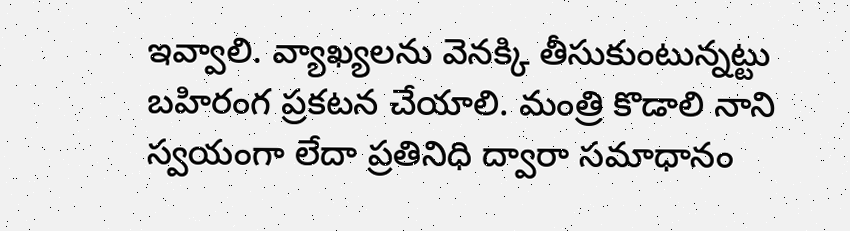ఇవ్వాలి. వ్యాఖ్యలను వెనక్కి తీసుకుంటున్నట్టు బహిరంగ ప్రకటన చేయాలి. మంత్రి కొడాలి నాని స్వయంగా లేదా ప్రతినిధి ద్వారా సమాధానం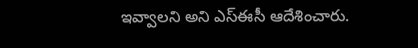ఇవ్వాలని అని ఎస్ఈసీ ఆదేశించారు.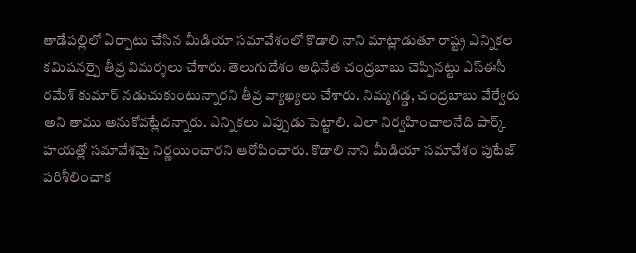తాడేపల్లిలో ఏర్పాటు చేసిన మీడియా సమావేశంలో కొడాలి నాని మాట్లాడుతూ రాష్ట్ర ఎన్నికల కమిషనర్పై తీవ్ర విమర్శలు చేశారు. తెలుగుదేశం అధినేత చంద్రబాబు చెప్పినట్టు ఎస్ఈసీ రమేశ్ కుమార్ నడుచుకుంటున్నారని తీవ్ర వ్యాఖ్యలు చేశారు. నిమ్మగడ్డ, చంద్రబాబు వేర్వేరు అని తాము అనుకోవట్లేదన్నారు. ఎన్నికలు ఎప్పుడు పెట్టాలి. ఎలా నిర్వహించాలనేది పార్క్ హయత్లో సమావేశమై నిర్ణయించారని ఆరోపించారు. కొడాలి నాని మీడియా సమావేశం పుటేజ్ పరిశీలించాక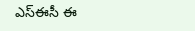ఎస్ఈసీ ఈ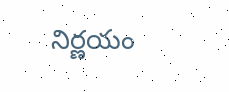నిర్ణయం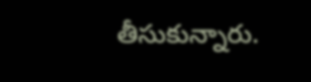తీసుకున్నారు.